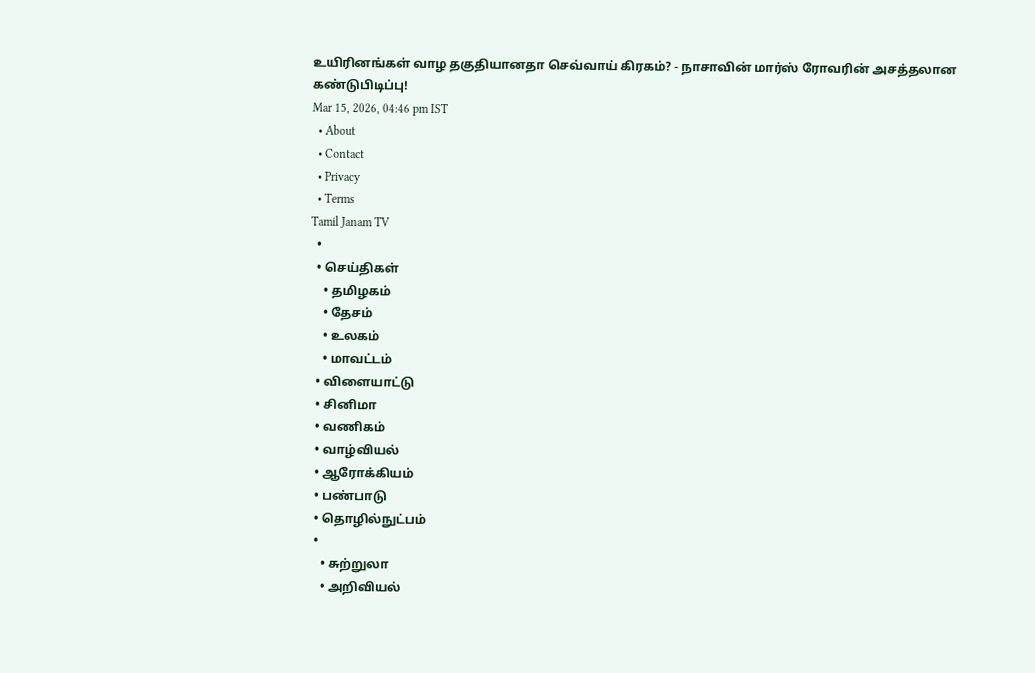உயிரினங்கள் வாழ தகுதியானதா செவ்வாய் கிரகம்? - நாசாவின் மார்ஸ் ரோவரின் அசத்தலான கண்டுபிடிப்பு!
Mar 15, 2026, 04:46 pm IST
  • About
  • Contact
  • Privacy
  • Terms
Tamil Janam TV
  •
  • செய்திகள்
    • தமிழகம்
    • தேசம்
    • உலகம்
    • மாவட்டம்
  • விளையாட்டு
  • சினிமா
  • வணிகம்
  • வாழ்வியல்
  • ஆரோக்கியம்
  • பண்பாடு
  • தொழில்நுட்பம்
  •
    • சுற்றுலா
    • அறிவியல்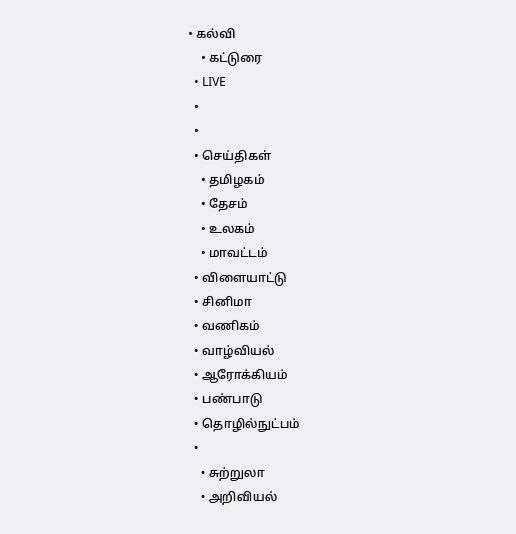• கல்வி
    • கட்டுரை
  • LIVE
  •
  •
  • செய்திகள்
    • தமிழகம்
    • தேசம்
    • உலகம்
    • மாவட்டம்
  • விளையாட்டு
  • சினிமா
  • வணிகம்
  • வாழ்வியல்
  • ஆரோக்கியம்
  • பண்பாடு
  • தொழில்நுட்பம்
  •
    • சுற்றுலா
    • அறிவியல்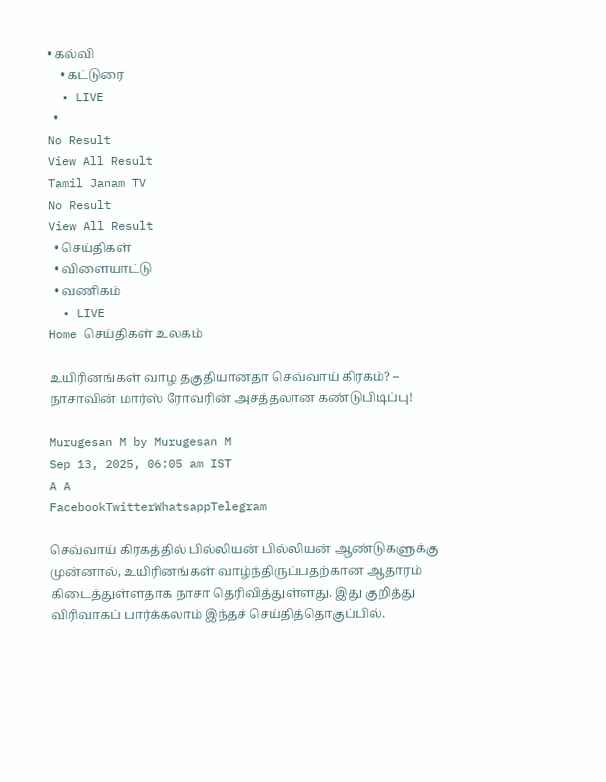• கல்வி
    • கட்டுரை
  • LIVE
  •
No Result
View All Result
Tamil Janam TV
No Result
View All Result
  • செய்திகள்
  • விளையாட்டு
  • வணிகம்
  • LIVE
Home செய்திகள் உலகம்

உயிரினங்கள் வாழ தகுதியானதா செவ்வாய் கிரகம்? – நாசாவின் மார்ஸ் ரோவரின் அசத்தலான கண்டுபிடிப்பு!

Murugesan M by Murugesan M
Sep 13, 2025, 06:05 am IST
A A
FacebookTwitterWhatsappTelegram

செவ்வாய் கிரகத்தில் பில்லியன் பில்லியன் ஆண்டுகளுக்கு முன்னால், உயிரினங்கள் வாழ்ந்திருப்பதற்கான ஆதாரம் கிடைத்துள்ளதாக நாசா தெரிவித்துள்ளது. இது குறித்து விரிவாகப் பார்க்கலாம் இந்தச் செய்தித்தொகுப்பில்.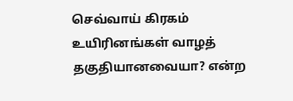செவ்வாய் கிரகம் உயிரினங்கள் வாழத் தகுதியானவையா? என்ற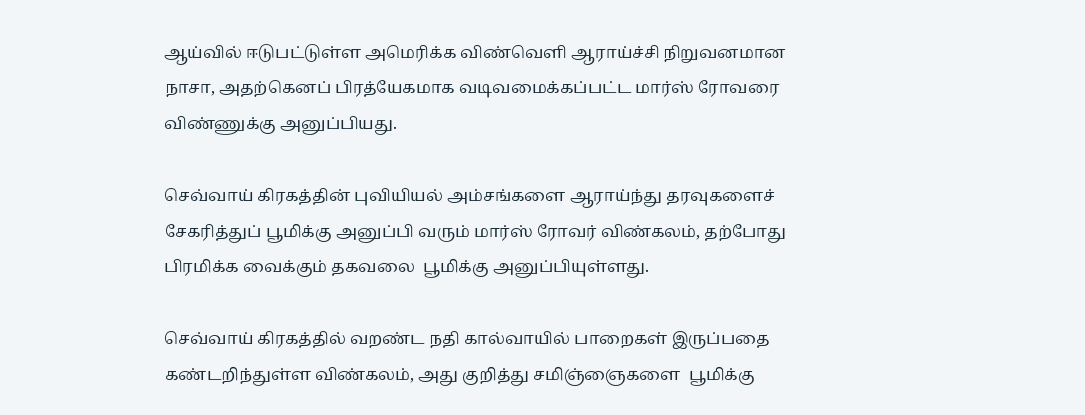ஆய்வில் ஈடுபட்டுள்ள அமெரிக்க விண்வெளி ஆராய்ச்சி நிறுவனமான நாசா, அதற்கெனப் பிரத்யேகமாக வடிவமைக்கப்பட்ட மார்ஸ் ரோவரை விண்ணுக்கு அனுப்பியது.

செவ்வாய் கிரகத்தின் புவியியல் அம்சங்களை ஆராய்ந்து தரவுகளைச் சேகரித்துப் பூமிக்கு அனுப்பி வரும் மார்ஸ் ரோவர் விண்கலம், தற்போது பிரமிக்க வைக்கும் தகவலை  பூமிக்கு அனுப்பியுள்ளது.

செவ்வாய் கிரகத்தில் வறண்ட நதி கால்வாயில் பாறைகள் இருப்பதை கண்டறிந்துள்ள விண்கலம், அது குறித்து சமிஞ்ஞைகளை  பூமிக்கு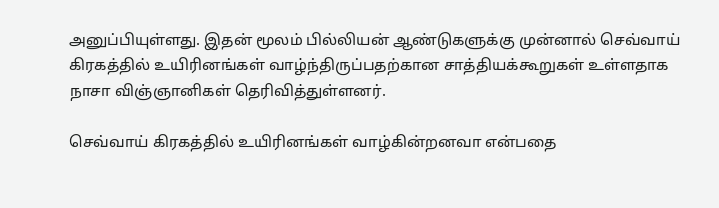அனுப்பியுள்ளது. இதன் மூலம் பில்லியன் ஆண்டுகளுக்கு முன்னால் செவ்வாய் கிரகத்தில் உயிரினங்கள் வாழ்ந்திருப்பதற்கான சாத்தியக்கூறுகள் உள்ளதாக நாசா விஞ்ஞானிகள் தெரிவித்துள்ளனர்.

செவ்வாய் கிரகத்தில் உயிரினங்கள் வாழ்கின்றனவா என்பதை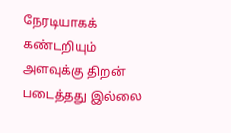நேரடியாகக் கண்டறியும் அளவுக்கு திறன் படைத்தது இல்லை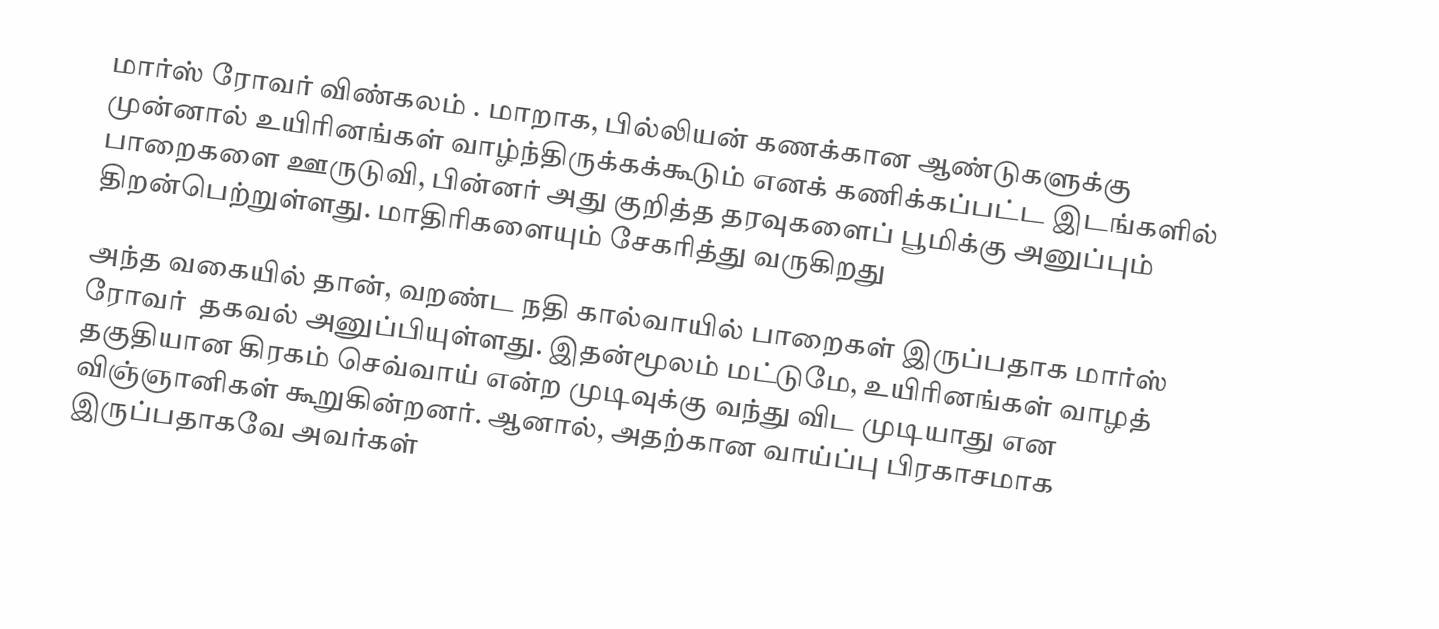மார்ஸ் ரோவர் விண்கலம் . மாறாக, பில்லியன் கணக்கான ஆண்டுகளுக்கு முன்னால் உயிரினங்கள் வாழ்ந்திருக்கக்கூடும் எனக் கணிக்கப்பட்ட இடங்களில் பாறைகளை ஊருடுவி, பின்னர் அது குறித்த தரவுகளைப் பூமிக்கு அனுப்பும் திறன்பெற்றுள்ளது. மாதிரிகளையும் சேகரித்து வருகிறது

அந்த வகையில் தான், வறண்ட நதி கால்வாயில் பாறைகள் இருப்பதாக மார்ஸ் ரோவர்  தகவல் அனுப்பியுள்ளது. இதன்மூலம் மட்டுமே, உயிரினங்கள் வாழத் தகுதியான கிரகம் செவ்வாய் என்ற முடிவுக்கு வந்து விட முடியாது என விஞ்ஞானிகள் கூறுகின்றனர். ஆனால், அதற்கான வாய்ப்பு பிரகாசமாக இருப்பதாகவே அவர்கள்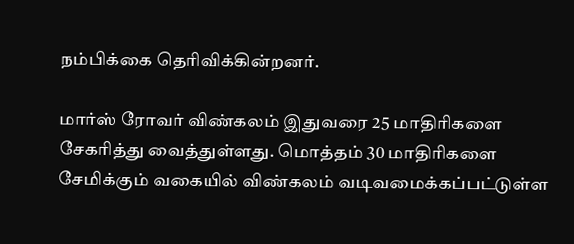நம்பிக்கை தெரிவிக்கின்றனர்.

மார்ஸ் ரோவர் விண்கலம் இதுவரை 25 மாதிரிகளை சேகரித்து வைத்துள்ளது. மொத்தம் 30 மாதிரிகளை  சேமிக்கும் வகையில் விண்கலம் வடிவமைக்கப்பட்டுள்ள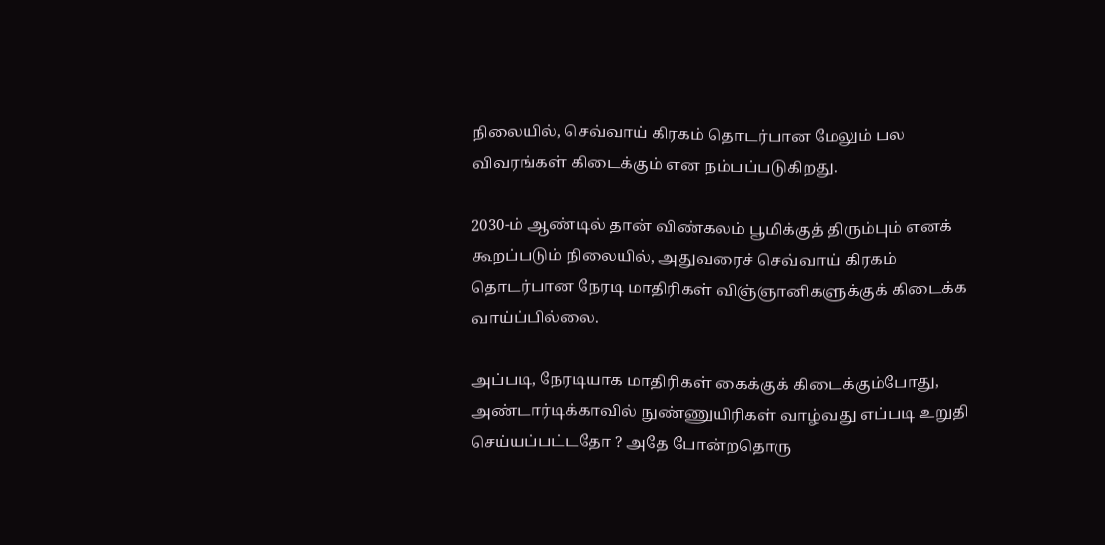நிலையில், செவ்வாய் கிரகம் தொடர்பான மேலும் பல விவரங்கள் கிடைக்கும் என நம்பப்படுகிறது.

2030-ம் ஆண்டில் தான் விண்கலம் பூமிக்குத் திரும்பும் எனக் கூறப்படும் நிலையில், அதுவரைச் செவ்வாய் கிரகம் தொடர்பான நேரடி மாதிரிகள் விஞ்ஞானிகளுக்குக் கிடைக்க வாய்ப்பில்லை.

அப்படி, நேரடியாக மாதிரிகள் கைக்குக் கிடைக்கும்போது, அண்டார்டிக்காவில் நுண்ணுயிரிகள் வாழ்வது எப்படி உறுதி செய்யப்பட்டதோ ? அதே போன்றதொரு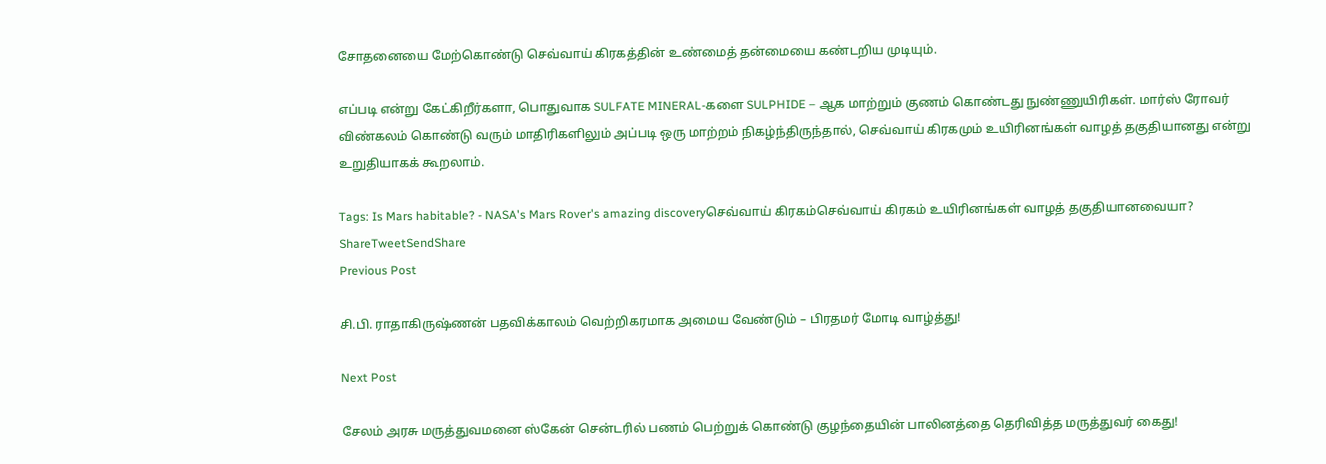சோதனையை மேற்கொண்டு செவ்வாய் கிரகத்தின் உண்மைத் தன்மையை கண்டறிய முடியும்.

எப்படி என்று கேட்கிறீர்களா, பொதுவாக SULFATE MINERAL-களை SULPHIDE – ஆக மாற்றும் குணம் கொண்டது நுண்ணுயிரிகள். மார்ஸ் ரோவர் விண்கலம் கொண்டு வரும் மாதிரிகளிலும் அப்படி ஒரு மாற்றம் நிகழ்ந்திருந்தால், செவ்வாய் கிரகமும் உயிரினங்கள் வாழத் தகுதியானது என்று உறுதியாகக் கூறலாம்.

Tags: Is Mars habitable? - NASA's Mars Rover's amazing discoveryசெவ்வாய் கிரகம்செவ்வாய் கிரகம் உயிரினங்கள் வாழத் தகுதியானவையா?
ShareTweetSendShare
Previous Post

சி.பி. ராதாகிருஷ்ணன் பதவிக்காலம் வெற்றிகரமாக அமைய வேண்டும் – பிரதமர் மோடி வாழ்த்து!

Next Post

சேலம் அரசு மருத்துவமனை ஸ்கேன் சென்டரில் பணம் பெற்றுக் கொண்டு குழந்தையின் பாலினத்தை தெரிவித்த மருத்துவர் கைது!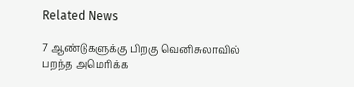Related News

7 ஆண்டுகளுக்கு பிறகு வெனிசுலாவில் பறந்த அமெரிக்க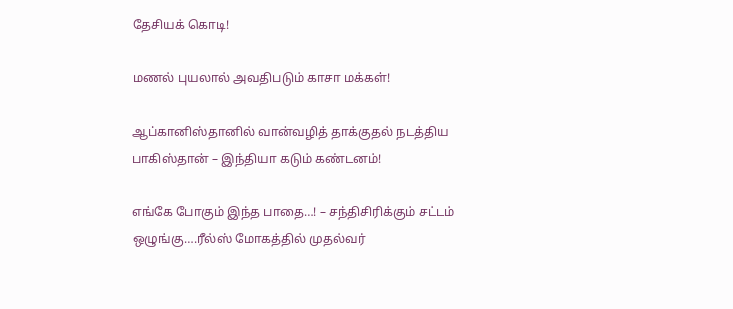தேசியக் கொடி!

மணல் புயலால் அவதிபடும் காசா மக்கள்!

ஆப்கானிஸ்தானில் வான்வழித் தாக்குதல் நடத்திய பாகிஸ்தான் – இந்தியா கடும் கண்டனம்!

எங்கே போகும் இந்த பாதை…! – சந்திசிரிக்கும் சட்டம் ஒழுங்கு….ரீல்ஸ் மோகத்தில் முதல்வர்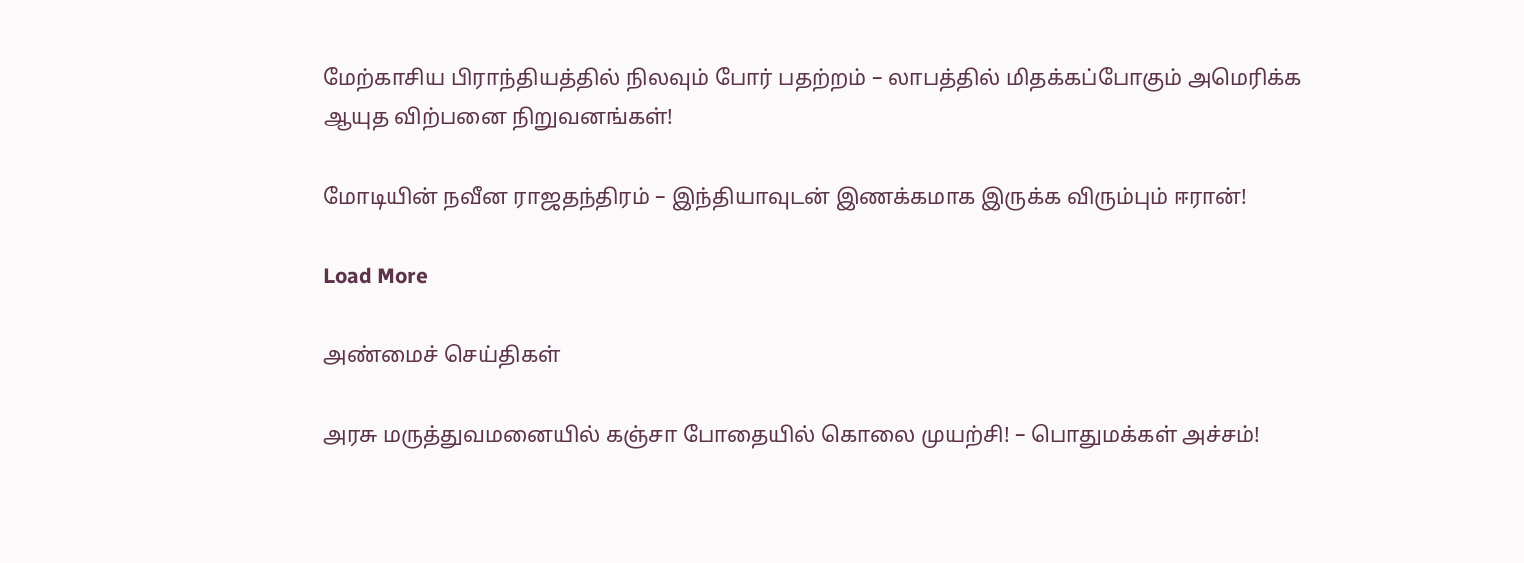மேற்காசிய பிராந்தியத்தில் நிலவும் போர் பதற்றம் – லாபத்தில் மிதக்கப்போகும் அமெரிக்க ஆயுத விற்பனை நிறுவனங்கள்!

மோடியின் நவீன ராஜதந்திரம் – இந்தியாவுடன் இணக்கமாக இருக்க விரும்பும் ஈரான்!

Load More

அண்மைச் செய்திகள்

அரசு மருத்துவமனையில் கஞ்சா போதையில் கொலை முயற்சி! – பொதுமக்கள் அச்சம்!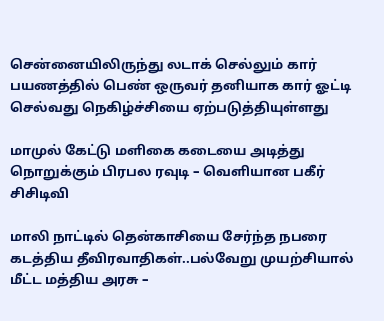சென்னையிலிருந்து லடாக் செல்லும் கார் பயணத்தில் பெண் ஒருவர் தனியாக கார் ஓட்டி செல்வது நெகிழ்ச்சியை ஏற்படுத்தியுள்ளது

மாமுல் கேட்டு மளிகை கடையை அடித்து நொறுக்கும் பிரபல ரவுடி – வெளியான பகீர் சிசிடிவி

மாலி நாட்டில் தென்காசியை சேர்ந்த நபரை கடத்திய தீவிரவாதிகள்..பல்வேறு முயற்சியால் மீட்ட மத்திய அரசு –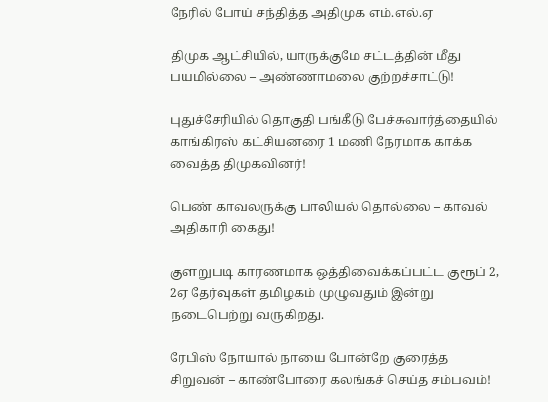நேரில் போய் சந்தித்த அதிமுக எம்.எல்.ஏ

திமுக ஆட்சியில், யாருக்குமே சட்டத்தின் மீது பயமில்லை – அண்ணாமலை குற்றச்சாட்டு!

புதுச்சேரியில் தொகுதி பங்கீடு பேச்சுவார்த்தையில் காங்கிரஸ் கட்சியனரை 1 மணி நேரமாக காக்க வைத்த திமுகவினர்!

பெண் காவலருக்கு பாலியல் தொல்லை – காவல் அதிகாரி கைது!

குளறுபடி காரணமாக ஒத்திவைக்கப்பட்ட குரூப் 2, 2ஏ தேர்வுகள் தமிழகம் முழுவதும் இன்று நடைபெற்று வருகிறது.

ரேபிஸ் நோயால் நாயை போன்றே குரைத்த சிறுவன் – காண்போரை கலங்கச் செய்த சம்பவம்!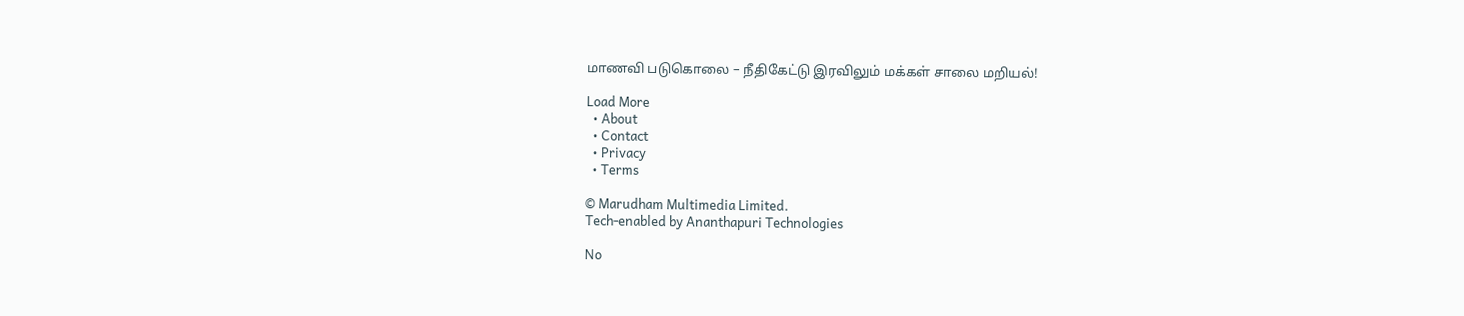மாணவி படுகொலை – நீதிகேட்டு இரவிலும் மக்கள் சாலை மறியல்!

Load More
  • About
  • Contact
  • Privacy
  • Terms

© Marudham Multimedia Limited.
Tech-enabled by Ananthapuri Technologies

No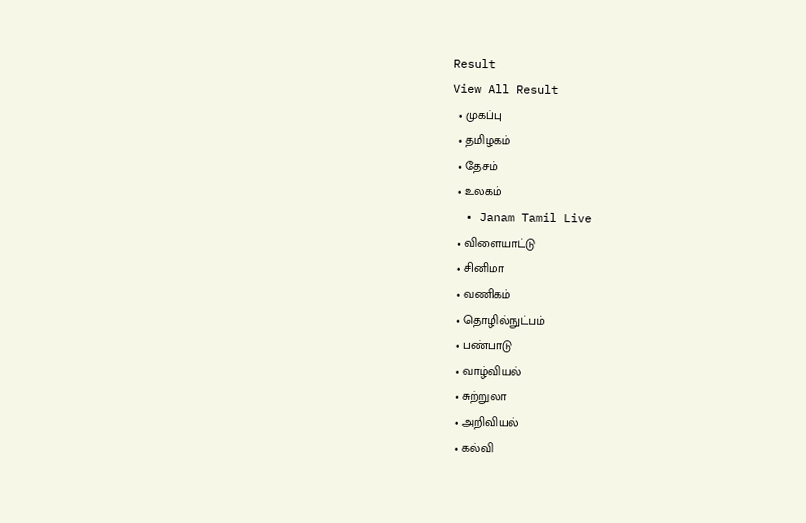Result
View All Result
  • முகப்பு
  • தமிழகம்
  • தேசம்
  • உலகம்
  • Janam Tamil Live
  • விளையாட்டு
  • சினிமா
  • வணிகம்
  • தொழில்நுட்பம்
  • பண்பாடு
  • வாழ்வியல்
  • சுற்றுலா
  • அறிவியல்
  • கல்வி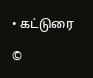• கட்டுரை

©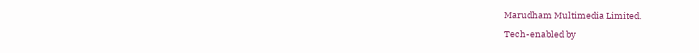Marudham Multimedia Limited.
Tech-enabled by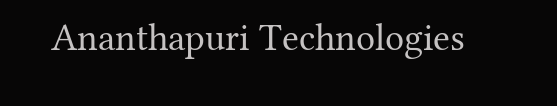Ananthapuri Technologies